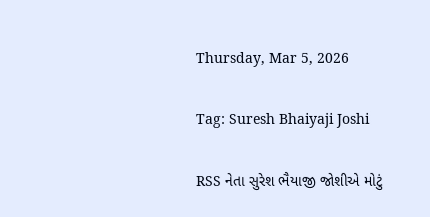Thursday, Mar 5, 2026

Tag: Suresh Bhaiyaji Joshi

RSS નેતા સુરેશ ભૈયાજી જોશીએ મોટું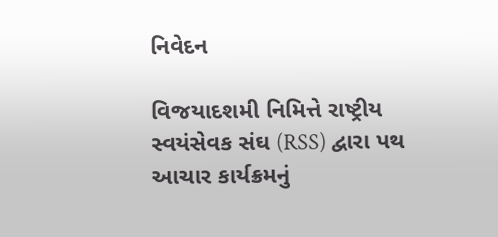નિવેદન

વિજયાદશમી નિમિત્તે રાષ્ટ્રીય સ્વયંસેવક સંઘ (RSS) દ્વારા પથ આચાર કાર્યક્રમનું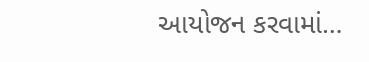આયોજન કરવામાં…